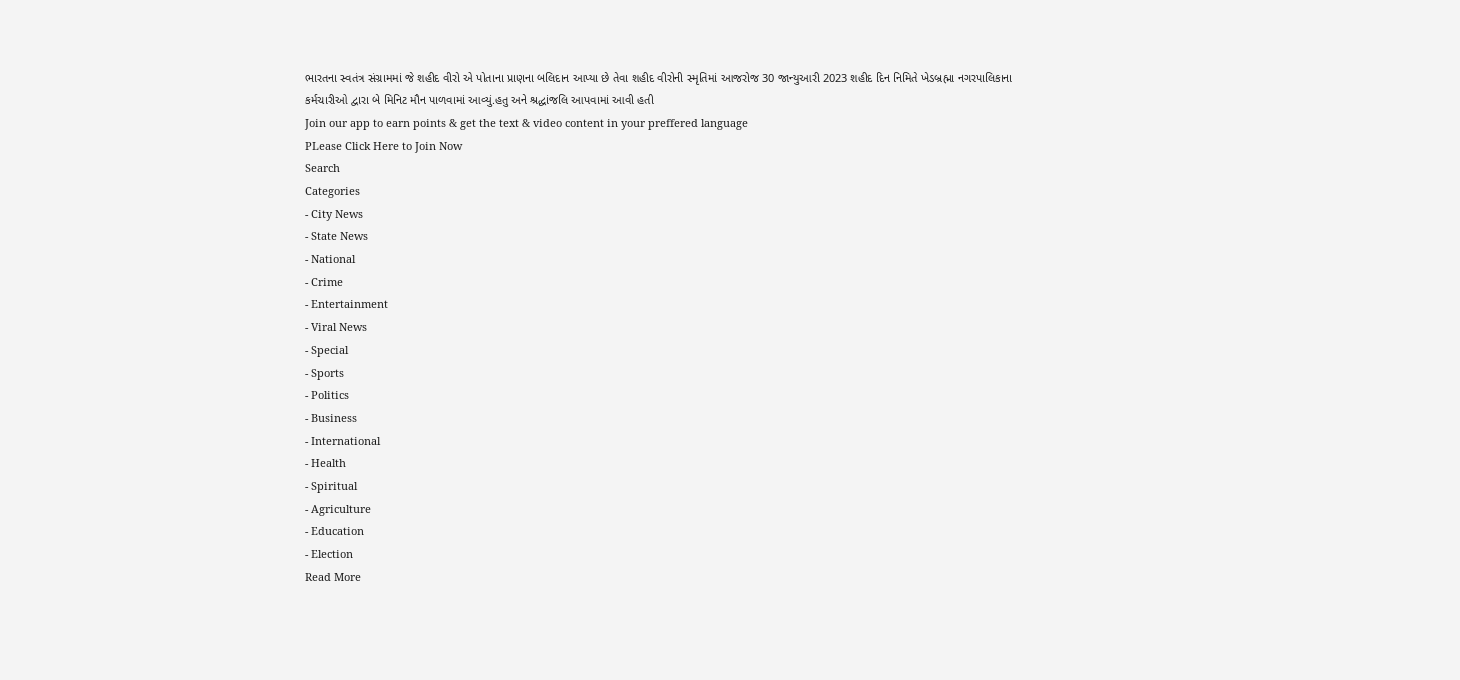ભારતના સ્વતંત્ર સંગ્રામમાં જે શહીદ વીરો એ પોતાના પ્રાણના બલિદાન આપ્યા છે તેવા શહીદ વીરોની સ્મૃતિમાં આજરોજ 30 જાન્યુઆરી 2023 શહીદ દિન નિમિતે ખેડબ્રહ્મા નગરપાલિકાના કર્મચારીઓ દ્વારા બે મિનિટ મૌન પાળવામાં આવ્યું.હતુ અને શ્રદ્ધાંજલિ આપવામાં આવી હતી
Join our app to earn points & get the text & video content in your preffered language
PLease Click Here to Join Now
Search
Categories
- City News
- State News
- National
- Crime
- Entertainment
- Viral News
- Special
- Sports
- Politics
- Business
- International
- Health
- Spiritual
- Agriculture
- Education
- Election
Read More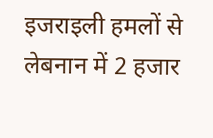इजराइली हमलों से लेबनान में 2 हजार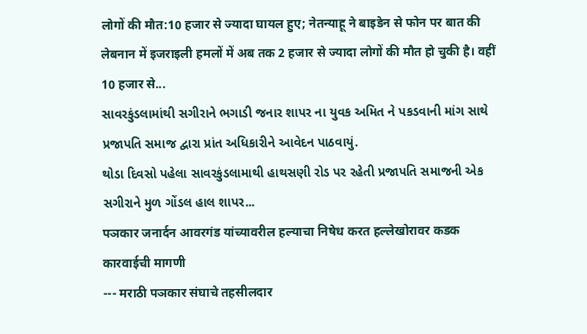लोगों की मौत:10 हजार से ज्यादा घायल हुए; नेतन्याहू ने बाइडेन से फोन पर बात की
लेबनान में इजराइली हमलों में अब तक 2 हजार से ज्यादा लोगों की मौत हो चुकी है। वहीं 10 हजार से...
સાવરકુંડલામાંથી સગીરાને ભગાડી જનાર શાપર ના યુવક અમિત ને પકડવાની માંગ સાથે પ્રજાપતિ સમાજ દ્વારા પ્રાંત અધિકારીને આવેદન પાઠવાયું.
થોડા દિવસો પહેલા સાવરકુંડલામાથી હાથસણી રોડ પર રહેતી પ્રજાપતિ સમાજની એક સગીરાને મુળ ગોંડલ હાલ શાપર...
पञकार जनार्दन आवरगंड यांच्यावरील हल्याचा निषेध करत हल्लेखोरावर कडक कारवाईची मागणी
--- मराठी पञकार संघाचे तहसीलदार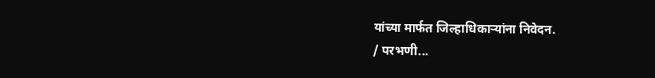यांच्या मार्फत जिल्हाधिकाऱ्यांना निवेदन.
/ परभणी...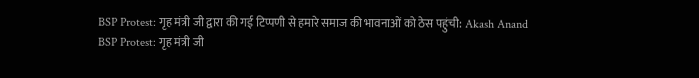BSP Protest: गृह मंत्री जी द्वारा की गई टिप्पणी से हमारे समाज की भावनाओं को ठेस पहुंची: Akash Anand
BSP Protest: गृह मंत्री जी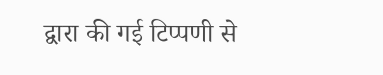द्वारा की गई टिप्पणी से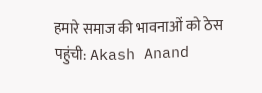हमारे समाज की भावनाओं को ठेस पहुंची: Akash Anand